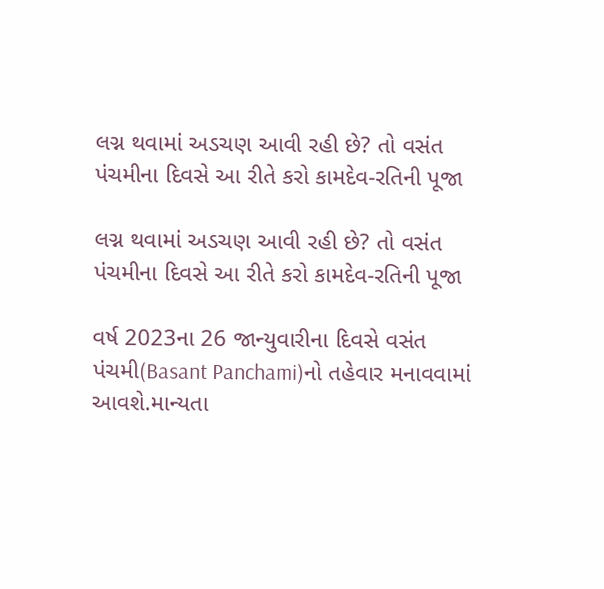લગ્ન થવામાં અડચણ આવી રહી છે? તો વસંત પંચમીના દિવસે આ રીતે કરો કામદેવ-રતિની પૂજા

લગ્ન થવામાં અડચણ આવી રહી છે? તો વસંત પંચમીના દિવસે આ રીતે કરો કામદેવ-રતિની પૂજા

વર્ષ 2023ના 26 જાન્યુવારીના દિવસે વસંત પંચમી(Basant Panchami)નો તહેવાર મનાવવામાં આવશે.માન્યતા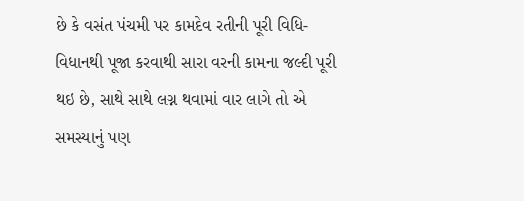છે કે વસંત પંચમી પર કામદેવ રતીની પૂરી વિધિ-વિધાનથી પૂજા કરવાથી સારા વરની કામના જલ્દી પૂરી થઇ છે, સાથે સાથે લગ્ન થવામાં વાર લાગે તો એ સમસ્યાનું પણ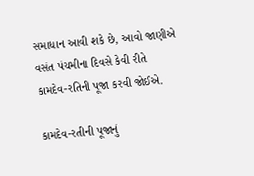સમાધાન આવી શકે છે, આવો જાણીએ વસંત પંચમીના દિવસે કેવી રીતે કામદેવ-રતિની પૂજા કરવી જોઈએ.

કામદેવ-રતીની પૂજાનું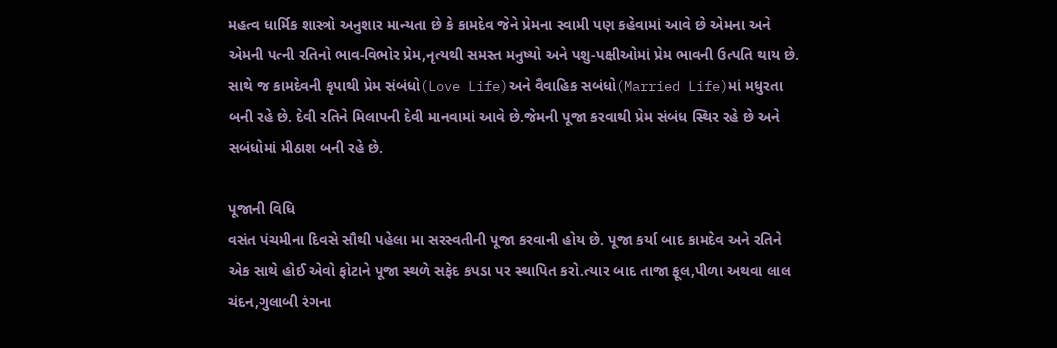મહત્વ ‌‌ધાર્મિક શાસ્ત્રો અનુશાર માન્યતા છે કે કામદેવ જેને પ્રેમના સ્વામી પણ કહેવામાં આવે છે એમના અને એમની પત્ની રતિનો ભાવ-વિભોર પ્રેમ,નૃત્યથી સમસ્ત મનુષ્યો અને પશુ-પક્ષીઓમાં પ્રેમ ભાવની ઉત્પતિ થાય છે. સાથે જ કામદેવની કૃપાથી પ્રેમ સંબંધો(Love Life)અને વૈવાહિક સબંધો(Married Life)માં મધુરતા બની રહે છે. દેવી રતિને મિલાપની દેવી માનવામાં આવે છે.જેમની પૂજા કરવાથી પ્રેમ સંબંધ સ્થિર રહે છે અને સબંધોમાં મીઠાશ બની રહે છે.

પૂજાની વિધિ
વસંત પંચમીના દિવસે સૌથી પહેલા મા સરસ્વતીની પૂજા કરવાની હોય છે. પૂજા કર્યા બાદ કામદેવ અને રતિને એક સાથે હોઈ એવો ફોટાને પૂજા સ્થળે સફેદ કપડા પર સ્થાપિત કરો.ત્યાર બાદ તાજા ફૂલ,પીળા અથવા લાલ ચંદન,ગુલાબી રંગના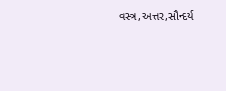વસ્ત્ર,અત્તર,સૌન્દર્ય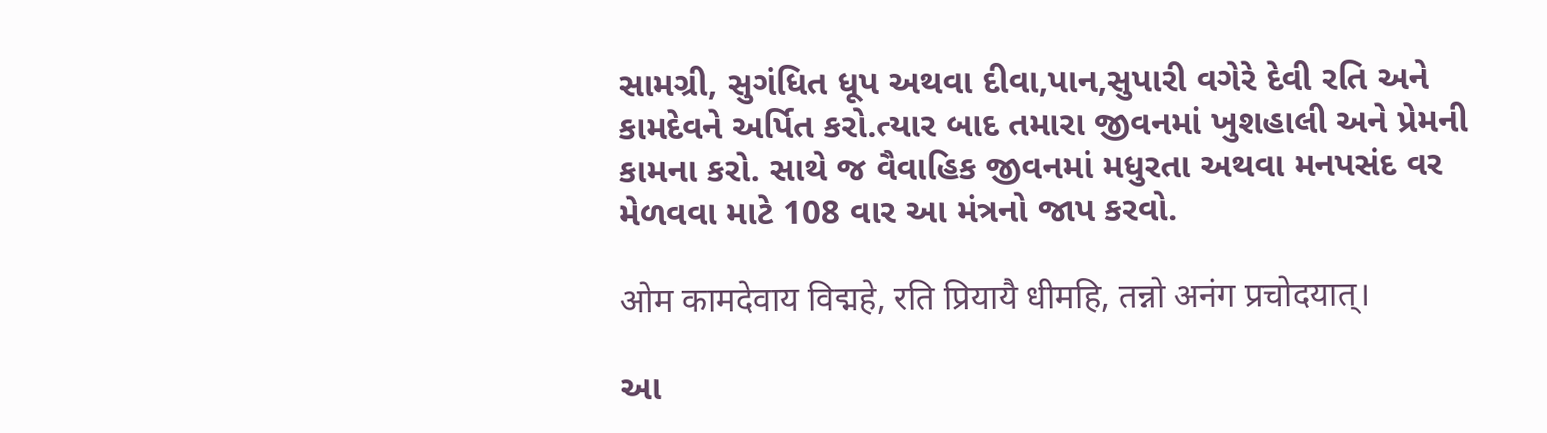સામગ્રી, સુગંધિત ધૂપ અથવા દીવા,પાન,સુપારી વગેરે દેવી રતિ અને કામદેવને અર્પિત કરો.ત્યાર બાદ તમારા જીવનમાં ખુશહાલી અને પ્રેમની કામના કરો. સાથે જ વૈવાહિક જીવનમાં મધુરતા અથવા મનપસંદ વર મેળવવા માટે 108 વાર આ મંત્રનો જાપ કરવો.

ओम कामदेवाय विद्महे, रति प्रियायै धीमहि, तन्नो अनंग प्रचोदयात्।

આ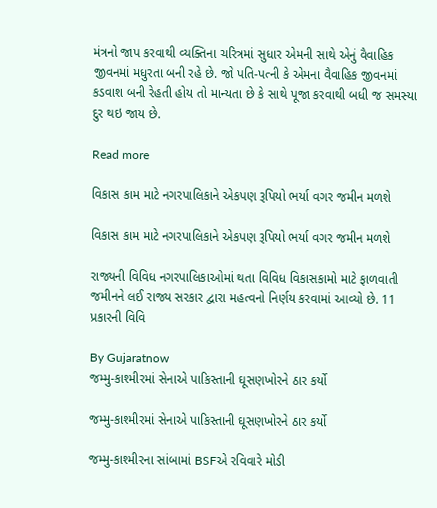મંત્રનો જાપ કરવાથી વ્યક્તિના ચરિત્રમાં સુધાર એમની સાથે એનું વૈવાહિક જીવનમાં મધુરતા બની રહે છે. જો પતિ-પત્ની કે એમના વૈવાહિક જીવનમાં કડવાશ બની રેહતી હોય તો માન્યતા છે કે સાથે પૂજા કરવાથી બધી જ સમસ્યા દુર થઇ જાય છે.

Read more

વિકાસ કામ માટે નગરપાલિકાને એકપણ રૂપિયો ભર્યા વગર જમીન મળશે

વિકાસ કામ માટે નગરપાલિકાને એકપણ રૂપિયો ભર્યા વગર જમીન મળશે

રાજ્યની વિવિધ નગરપાલિકાઓમાં થતા વિવિધ વિકાસકામો માટે ફાળવાતી જમીનને લઈ રાજ્ય સરકાર દ્વારા મહત્વનો નિર્ણય કરવામાં આવ્યો છે. 11 પ્રકારની વિવિ

By Gujaratnow
જમ્મુ-કાશ્મીરમાં સેનાએ પાકિસ્તાની ઘૂસણખોરને ઠાર કર્યો

જમ્મુ-કાશ્મીરમાં સેનાએ પાકિસ્તાની ઘૂસણખોરને ઠાર કર્યો

જમ્મુ-કાશ્મીરના સાંબામાં BSFએ રવિવારે મોડી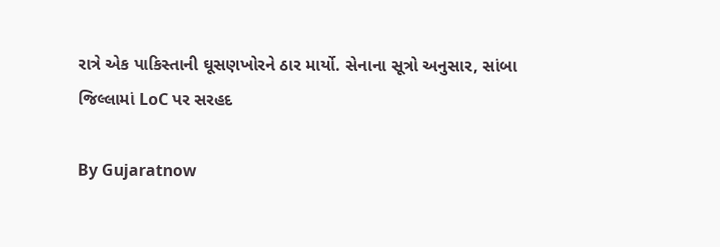રાત્રે એક પાકિસ્તાની ઘૂસણખોરને ઠાર માર્યો. સેનાના સૂત્રો અનુસાર, સાંબા જિલ્લામાં LoC પર સરહદ

By Gujaratnow